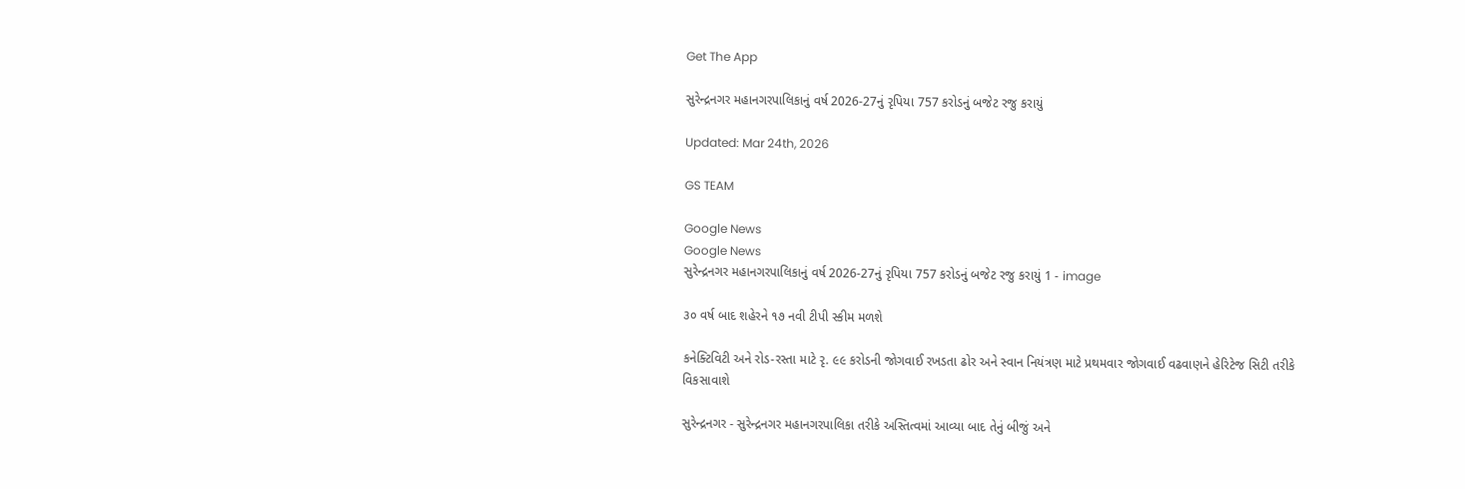Get The App

સુરેન્દ્રનગર મહાનગરપાલિકાનું વર્ષ 2026-27નું રૃપિયા 757 કરોડનું બજેટ રજુ કરાયું

Updated: Mar 24th, 2026

GS TEAM

Google News
Google News
સુરેન્દ્રનગર મહાનગરપાલિકાનું વર્ષ 2026-27નું રૃપિયા 757 કરોડનું બજેટ રજુ કરાયું 1 - image

૩૦ વર્ષ બાદ શહેરને ૧૭ નવી ટીપી સ્કીમ મળશે

કનેક્ટિવિટી અને રોડ-રસ્તા માટે રૃ. ૯૯ કરોડની જોગવાઈ રખડતા ઢોર અને સ્વાન નિયંત્રણ માટે પ્રથમવાર જોગવાઈ વઢવાણને હેરિટેજ સિટી તરીકે વિકસાવાશે

સુરેન્દ્રનગર - સુરેન્દ્રનગર મહાનગરપાલિકા તરીકે અસ્તિત્વમાં આવ્યા બાદ તેનું બીજું અને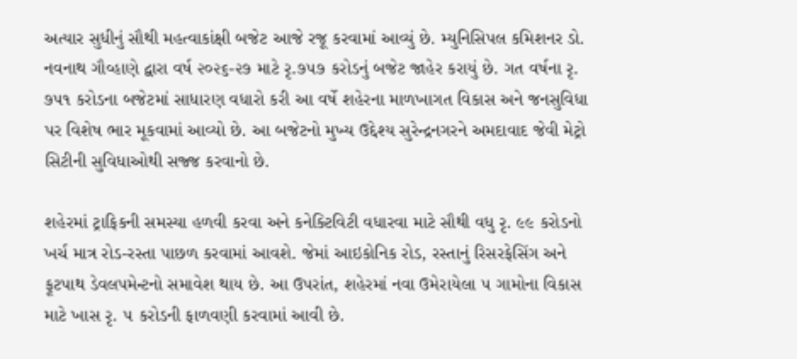અત્યાર સુધીનું સૌથી મહત્વાકાંક્ષી બજેટ આજે રજૂ કરવામાં આવ્યું છે. મ્યુનિસિપલ કમિશનર ડો. નવનાથ ગૌવ્હાણે દ્વારા વર્ષ ૨૦૨૬-૨૭ માટે રૃ.૭૫૭ કરોડનું બજેટ જાહેર કરાયું છે. ગત વર્ષના રૃ. ૭૫૧ કરોડના બજેટમાં સાધારણ વધારો કરી આ વર્ષે શહેરના માળખાગત વિકાસ અને જનસુવિધા પર વિશેષ ભાર મૂકવામાં આવ્યો છે. આ બજેટનો મુખ્ય ઉદ્દેશ્ય સુરેન્દ્રનગરને અમદાવાદ જેવી મેટ્રો સિટીની સુવિધાઓથી સજ્જ કરવાનો છે.

શહેરમાં ટ્રાફિકની સમસ્યા હળવી કરવા અને કનેક્ટિવિટી વધારવા માટે સૌથી વધુ રૃ. ૯૯ કરોડનો ખર્ચ માત્ર રોડ-રસ્તા પાછળ કરવામાં આવશે. જેમાં આઇકોનિક રોડ, રસ્તાનું રિસરફેસિંગ અને ફૂટપાથ ડેવલપમેન્ટનો સમાવેશ થાય છે. આ ઉપરાંત, શહેરમાં નવા ઉમેરાયેલા ૫ ગામોના વિકાસ માટે ખાસ રૃ. ૫ કરોડની ફાળવણી કરવામાં આવી છે.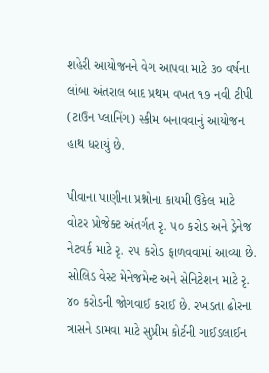શહેરી આયોજનને વેગ આપવા માટે ૩૦ વર્ષના લાંબા અંતરાલ બાદ પ્રથમ વખત ૧૭ નવી ટીપી (ટાઉન પ્લાનિંગ) સ્કીમ બનાવવાનું આયોજન હાથ ધરાયું છે.

પીવાના પાણીના પ્રશ્નોના કાયમી ઉકેલ માટે વોટર પ્રોજેક્ટ અંતર્ગત રૃ. ૫૦ કરોડ અને ડ્રેનેજ નેટવર્ક માટે રૃ. ૨૫ કરોડ ફાળવવામાં આવ્યા છે. સોલિડ વેસ્ટ મેનેજમેન્ટ અને સેનિટેશન માટે રૃ. ૪૦ કરોડની જોગવાઈ કરાઈ છે. રખડતા ઢોરના ત્રાસને ડામવા માટે સુપ્રીમ કોર્ટની ગાઈડલાઈન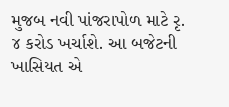મુજબ નવી પાંજરાપોળ માટે રૃ. ૪ કરોડ ખર્ચાશે. આ બજેટની ખાસિયત એ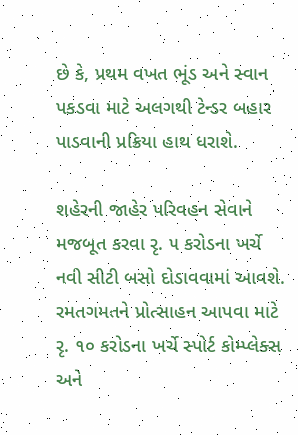છે કે, પ્રથમ વખત ભૂંડ અને સ્વાન પકડવા માટે અલગથી ટેન્ડર બહાર પાડવાની પ્રક્રિયા હાથ ધરાશે.

શહેરની જાહેર પરિવહન સેવાને મજબૂત કરવા રૃ. ૫ કરોડના ખર્ચે નવી સીટી બસો દોડાવવામાં આવશે. રમતગમતને પ્રોત્સાહન આપવા માટે રૃ. ૧૦ કરોડના ખર્ચે સ્પોર્ટ કોમ્પ્લેક્સ અને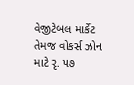વેજીટેબલ માર્કેટ તેમજ વોકર્સ ઝોન માટે રૃ. ૫૭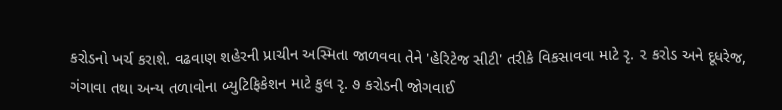કરોડનો ખર્ચ કરાશે. વઢવાણ શહેરની પ્રાચીન અસ્મિતા જાળવવા તેને 'હેરિટેજ સીટી' તરીકે વિકસાવવા માટે રૃ. ૨ કરોડ અને દૂધરેજ, ગંગાવા તથા અન્ય તળાવોના બ્યુટિફિકેશન માટે કુલ રૃ. ૭ કરોડની જોગવાઈ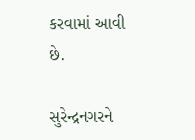કરવામાં આવી છે.

સુરેન્દ્રનગરને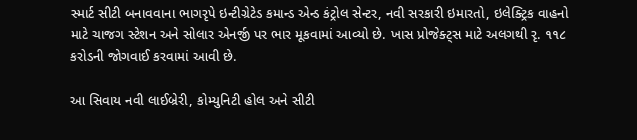સ્માર્ટ સીટી બનાવવાના ભાગરૃપે ઇન્ટીગ્રેટેડ કમાન્ડ એન્ડ કંટ્રોલ સેન્ટર, નવી સરકારી ઇમારતો, ઇલેક્ટ્રિક વાહનો માટે ચાજગ સ્ટેશન અને સોલાર એનર્જી પર ભાર મૂકવામાં આવ્યો છે. ખાસ પ્રોજેક્ટ્સ માટે અલગથી રૃ. ૧૧૮ કરોડની જોગવાઈ કરવામાં આવી છે.

આ સિવાય નવી લાઈબ્રેરી, કોમ્યુનિટી હોલ અને સીટી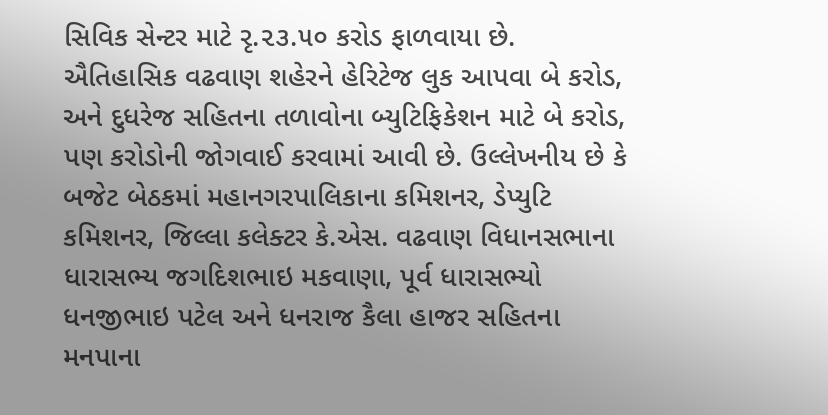સિવિક સેન્ટર માટે રૃ.૨૩.૫૦ કરોડ ફાળવાયા છે. ઐતિહાસિક વઢવાણ શહેરને હેરિટેજ લુક આપવા બે કરોડ, અને દુધરેજ સહિતના તળાવોના બ્યુટિફિકેશન માટે બે કરોડ, પણ કરોડોની જોગવાઈ કરવામાં આવી છે. ઉલ્લેખનીય છે કે બજેટ બેઠકમાં મહાનગરપાલિકાના કમિશનર, ડેપ્યુટિ કમિશનર, જિલ્લા કલેક્ટર કે.એસ. વઢવાણ વિધાનસભાના ધારાસભ્ય જગદિશભાઇ મકવાણા, પૂર્વ ધારાસભ્યો ધનજીભાઇ પટેલ અને ધનરાજ કૈલા હાજર સહિતના મનપાના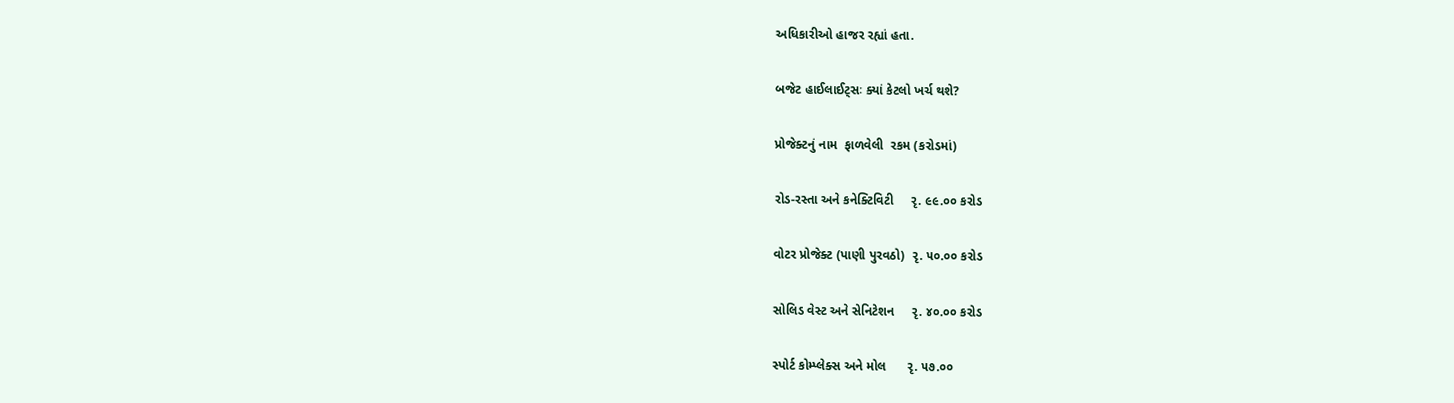અધિકારીઓ હાજર રહ્યાં હતા.

બજેટ હાઈલાઈટ્સઃ ક્યાં કેટલો ખર્ચ થશે?

પ્રોજેક્ટનું નામ  ફાળવેલી  રકમ (કરોડમાં)

રોડ-રસ્તા અને કનેક્ટિવિટી     રૃ. ૯૯.૦૦ કરોડ

વોટર પ્રોજેક્ટ (પાણી પુરવઠો)  રૃ. ૫૦.૦૦ કરોડ

સોલિડ વેસ્ટ અને સેનિટેશન     રૃ. ૪૦.૦૦ કરોડ

સ્પોર્ટ કોમ્પ્લેક્સ અને મોલ      રૃ. ૫૭.૦૦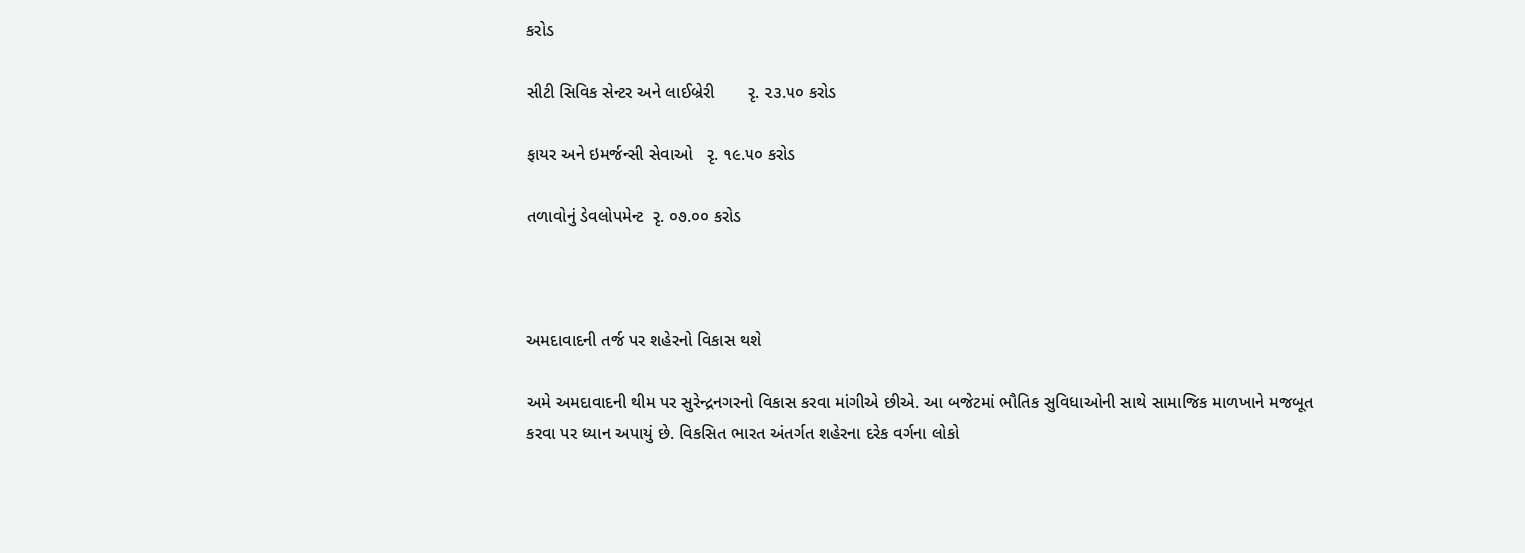કરોડ

સીટી સિવિક સેન્ટર અને લાઈબ્રેરી       રૃ. ૨૩.૫૦ કરોડ

ફાયર અને ઇમર્જન્સી સેવાઓ   રૃ. ૧૯.૫૦ કરોડ

તળાવોનું ડેવલોપમેન્ટ  રૃ. ૦૭.૦૦ કરોડ



અમદાવાદની તર્જ પર શહેરનો વિકાસ થશે

અમે અમદાવાદની થીમ પર સુરેન્દ્રનગરનો વિકાસ કરવા માંગીએ છીએ. આ બજેટમાં ભૌતિક સુવિધાઓની સાથે સામાજિક માળખાને મજબૂત કરવા પર ધ્યાન અપાયું છે. વિકસિત ભારત અંતર્ગત શહેરના દરેક વર્ગના લોકો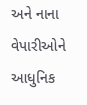અને નાના વેપારીઓને આધુનિક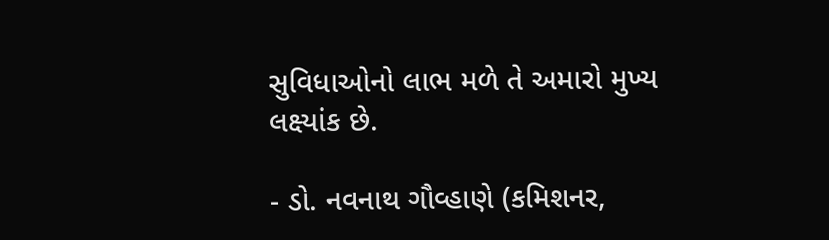સુવિધાઓનો લાભ મળે તે અમારો મુખ્ય લક્ષ્યાંક છે.

- ડો. નવનાથ ગૌવ્હાણે (કમિશનર,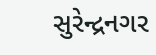સુરેન્દ્રનગર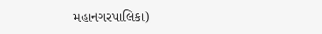મહાનગરપાલિકા)